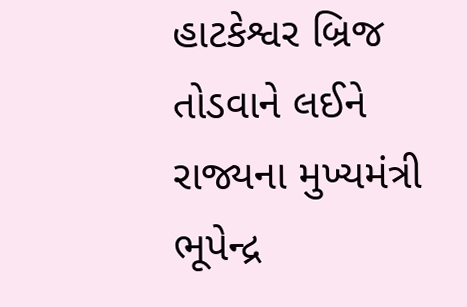હાટકેશ્વર બ્રિજ તોડવાને લઈને રાજ્યના મુખ્યમંત્રી ભૂપેન્દ્ર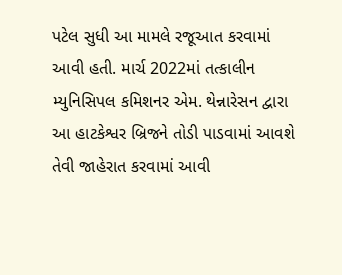પટેલ સુધી આ મામલે રજૂઆત કરવામાં આવી હતી. માર્ચ 2022માં તત્કાલીન મ્યુનિસિપલ કમિશનર એમ. થેન્નારેસન દ્વારા આ હાટકેશ્વર બ્રિજને તોડી પાડવામાં આવશે તેવી જાહેરાત કરવામાં આવી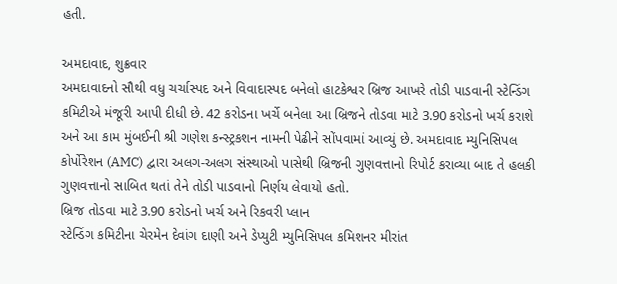હતી.

અમદાવાદ, શુક્રવાર
અમદાવાદનો સૌથી વધુ ચર્ચાસ્પદ અને વિવાદાસ્પદ બનેલો હાટકેશ્વર બ્રિજ આખરે તોડી પાડવાની સ્ટેન્ડિંગ કમિટીએ મંજૂરી આપી દીધી છે. 42 કરોડના ખર્ચે બનેલા આ બ્રિજને તોડવા માટે 3.90 કરોડનો ખર્ચ કરાશે અને આ કામ મુંબઈની શ્રી ગણેશ કન્સ્ટ્રકશન નામની પેઢીને સોંપવામાં આવ્યું છે. અમદાવાદ મ્યુનિસિપલ કોર્પોરેશન (AMC) દ્વારા અલગ-અલગ સંસ્થાઓ પાસેથી બ્રિજની ગુણવત્તાનો રિપોર્ટ કરાવ્યા બાદ તે હલકી ગુણવત્તાનો સાબિત થતાં તેને તોડી પાડવાનો નિર્ણય લેવાયો હતો.
બ્રિજ તોડવા માટે 3.90 કરોડનો ખર્ચ અને રિકવરી પ્લાન
સ્ટેન્ડિંગ કમિટીના ચેરમેન દેવાંગ દાણી અને ડેપ્યુટી મ્યુનિસિપલ કમિશનર મીરાંત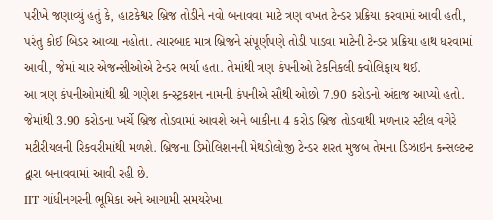પરીખે જણાવ્યું હતું કે, હાટકેશ્વર બ્રિજ તોડીને નવો બનાવવા માટે ત્રણ વખત ટેન્ડર પ્રક્રિયા કરવામાં આવી હતી, પરંતુ કોઈ બિડર આવ્યા નહોતા. ત્યારબાદ માત્ર બ્રિજને સંપૂર્ણપણે તોડી પાડવા માટેની ટેન્ડર પ્રક્રિયા હાથ ધરવામાં આવી, જેમાં ચાર એજન્સીઓએ ટેન્ડર ભર્યા હતા. તેમાંથી ત્રણ કંપનીઓ ટેકનિકલી ક્વોલિફાય થઈ.
આ ત્રણ કંપનીઓમાંથી શ્રી ગણેશ કન્સ્ટ્રકશન નામની કંપનીએ સૌથી ઓછો 7.90 કરોડનો અંદાજ આપ્યો હતો. જેમાંથી 3.90 કરોડના ખર્ચે બ્રિજ તોડવામાં આવશે અને બાકીના 4 કરોડ બ્રિજ તોડવાથી મળનાર સ્ટીલ વગેરે મટીરીયલની રિકવરીમાંથી મળશે. બ્રિજના ડિમોલિશનની મેથડોલોજી ટેન્ડર શરત મુજબ તેમના ડિઝાઇન કન્સલ્ટન્ટ દ્વારા બનાવવામાં આવી રહી છે.
IIT ગાંધીનગરની ભૂમિકા અને આગામી સમયરેખા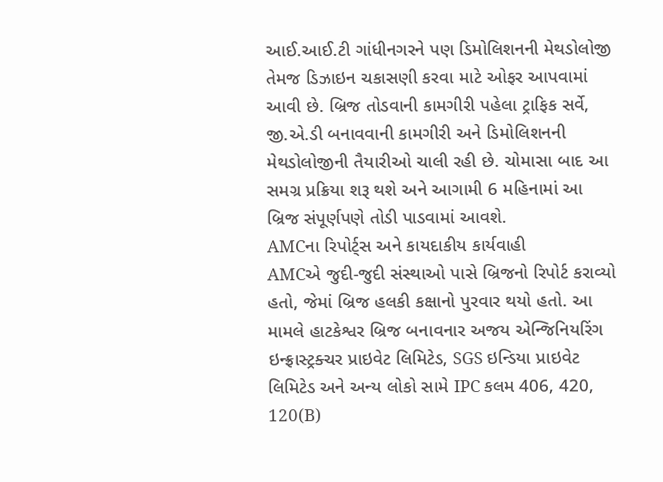આઈ.આઈ.ટી ગાંધીનગરને પણ ડિમોલિશનની મેથડોલોજી તેમજ ડિઝાઇન ચકાસણી કરવા માટે ઓફર આપવામાં આવી છે. બ્રિજ તોડવાની કામગીરી પહેલા ટ્રાફિક સર્વે, જી.એ.ડી બનાવવાની કામગીરી અને ડિમોલિશનની મેથડોલોજીની તૈયારીઓ ચાલી રહી છે. ચોમાસા બાદ આ સમગ્ર પ્રક્રિયા શરૂ થશે અને આગામી 6 મહિનામાં આ બ્રિજ સંપૂર્ણપણે તોડી પાડવામાં આવશે.
AMCના રિપોર્ટ્સ અને કાયદાકીય કાર્યવાહી
AMCએ જુદી-જુદી સંસ્થાઓ પાસે બ્રિજનો રિપોર્ટ કરાવ્યો હતો, જેમાં બ્રિજ હલકી કક્ષાનો પુરવાર થયો હતો. આ મામલે હાટકેશ્વર બ્રિજ બનાવનાર અજય એન્જિનિયરિંગ ઇન્ફ્રાસ્ટ્રક્ચર પ્રાઇવેટ લિમિટેડ, SGS ઇન્ડિયા પ્રાઇવેટ લિમિટેડ અને અન્ય લોકો સામે IPC કલમ 406, 420, 120(B)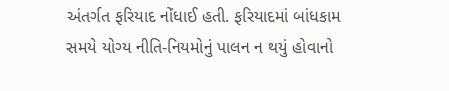અંતર્ગત ફરિયાદ નોંધાઈ હતી. ફરિયાદમાં બાંધકામ સમયે યોગ્ય નીતિ-નિયમોનું પાલન ન થયું હોવાનો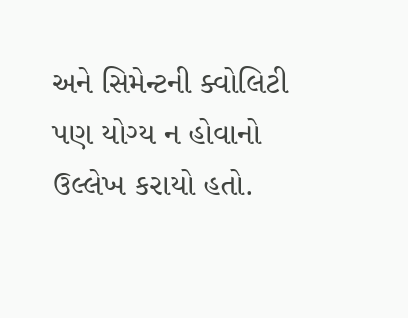અને સિમેન્ટની ક્વોલિટી પણ યોગ્ય ન હોવાનો ઉલ્લેખ કરાયો હતો.